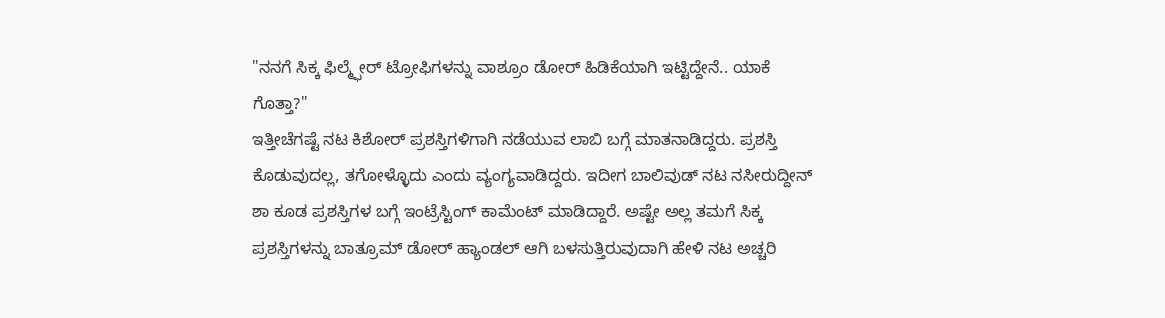"ನನಗೆ ಸಿಕ್ಕ ಫಿಲ್ಮ್ಫೇರ್ ಟ್ರೋಫಿಗಳನ್ನು ವಾಶ್ರೂಂ ಡೋರ್ ಹಿಡಿಕೆಯಾಗಿ ಇಟ್ಟಿದ್ದೇನೆ.. ಯಾಕೆ ಗೊತ್ತಾ?"
ಇತ್ತೀಚೆಗಷ್ಟೆ ನಟ ಕಿಶೋರ್ ಪ್ರಶಸ್ತಿಗಳಿಗಾಗಿ ನಡೆಯುವ ಲಾಬಿ ಬಗ್ಗೆ ಮಾತನಾಡಿದ್ದರು. ಪ್ರಶಸ್ತಿ ಕೊಡುವುದಲ್ಲ, ತಗೋಳ್ಳೊದು ಎಂದು ವ್ಯಂಗ್ಯವಾಡಿದ್ದರು. ಇದೀಗ ಬಾಲಿವುಡ್ ನಟ ನಸೀರುದ್ದೀನ್ ಶಾ ಕೂಡ ಪ್ರಶಸ್ತಿಗಳ ಬಗ್ಗೆ ಇಂಟ್ರೆಸ್ಟಿಂಗ್ ಕಾಮೆಂಟ್ ಮಾಡಿದ್ದಾರೆ. ಅಷ್ಟೇ ಅಲ್ಲ ತಮಗೆ ಸಿಕ್ಕ ಪ್ರಶಸ್ತಿಗಳನ್ನು ಬಾತ್ರೂಮ್ ಡೋರ್ ಹ್ಯಾಂಡಲ್ ಆಗಿ ಬಳಸುತ್ತಿರುವುದಾಗಿ ಹೇಳಿ ನಟ ಅಚ್ಚರಿ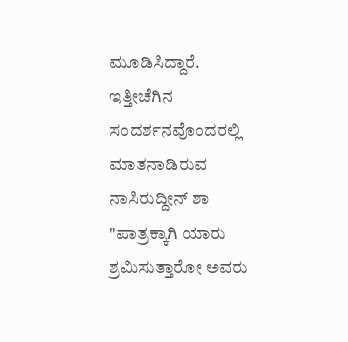ಮೂಡಿಸಿದ್ದಾರೆ.
ಇತ್ತೀಚೆಗಿನ ಸಂದರ್ಶನವೊಂದರಲ್ಲಿ ಮಾತನಾಡಿರುವ ನಾಸಿರುದ್ದೀನ್ ಶಾ "ಪಾತ್ರಕ್ಕಾಗಿ ಯಾರು ಶ್ರಮಿಸುತ್ತಾರೋ ಅವರು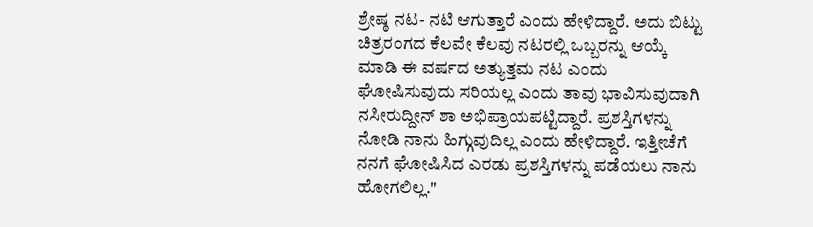ಶ್ರೇಷ್ಠ ನಟ- ನಟಿ ಆಗುತ್ತಾರೆ ಎಂದು ಹೇಳಿದ್ದಾರೆ. ಅದು ಬಿಟ್ಟು ಚಿತ್ರರಂಗದ ಕೆಲವೇ ಕೆಲವು ನಟರಲ್ಲಿ ಒಬ್ಬರನ್ನು ಆಯ್ಕೆ ಮಾಡಿ ಈ ವರ್ಷದ ಅತ್ಯುತ್ತಮ ನಟ ಎಂದು ಘೋಷಿಸುವುದು ಸರಿಯಲ್ಲ ಎಂದು ತಾವು ಭಾವಿಸುವುದಾಗಿ ನಸೀರುದ್ದೀನ್ ಶಾ ಅಭಿಪ್ರಾಯಪಟ್ಟಿದ್ದಾರೆ. ಪ್ರಶಸ್ತಿಗಳನ್ನು ನೋಡಿ ನಾನು ಹಿಗ್ಗುವುದಿಲ್ಲ ಎಂದು ಹೇಳಿದ್ದಾರೆ. ಇತ್ತೀಚೆಗೆ ನನಗೆ ಘೋಷಿಸಿದ ಎರಡು ಪ್ರಶಸ್ತಿಗಳನ್ನು ಪಡೆಯಲು ನಾನು ಹೋಗಲಿಲ್ಲ."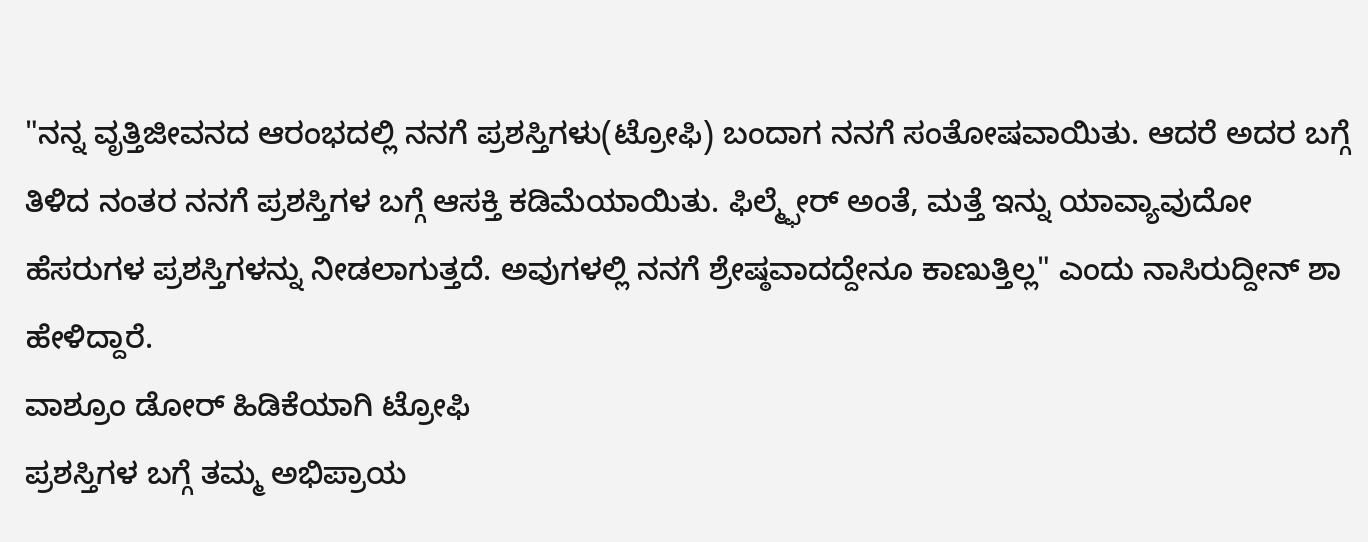"ನನ್ನ ವೃತ್ತಿಜೀವನದ ಆರಂಭದಲ್ಲಿ ನನಗೆ ಪ್ರಶಸ್ತಿಗಳು(ಟ್ರೋಫಿ) ಬಂದಾಗ ನನಗೆ ಸಂತೋಷವಾಯಿತು. ಆದರೆ ಅದರ ಬಗ್ಗೆ ತಿಳಿದ ನಂತರ ನನಗೆ ಪ್ರಶಸ್ತಿಗಳ ಬಗ್ಗೆ ಆಸಕ್ತಿ ಕಡಿಮೆಯಾಯಿತು. ಫಿಲ್ಮ್ಫೇರ್ ಅಂತೆ, ಮತ್ತೆ ಇನ್ನು ಯಾವ್ಯಾವುದೋ ಹೆಸರುಗಳ ಪ್ರಶಸ್ತಿಗಳನ್ನು ನೀಡಲಾಗುತ್ತದೆ. ಅವುಗಳಲ್ಲಿ ನನಗೆ ಶ್ರೇಷ್ಠವಾದದ್ದೇನೂ ಕಾಣುತ್ತಿಲ್ಲ" ಎಂದು ನಾಸಿರುದ್ದೀನ್ ಶಾ ಹೇಳಿದ್ದಾರೆ.
ವಾಶ್ರೂಂ ಡೋರ್ ಹಿಡಿಕೆಯಾಗಿ ಟ್ರೋಫಿ
ಪ್ರಶಸ್ತಿಗಳ ಬಗ್ಗೆ ತಮ್ಮ ಅಭಿಪ್ರಾಯ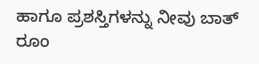ಹಾಗೂ ಪ್ರಶಸ್ತಿಗಳನ್ನು ನೀವು ಬಾತ್ ರೂಂ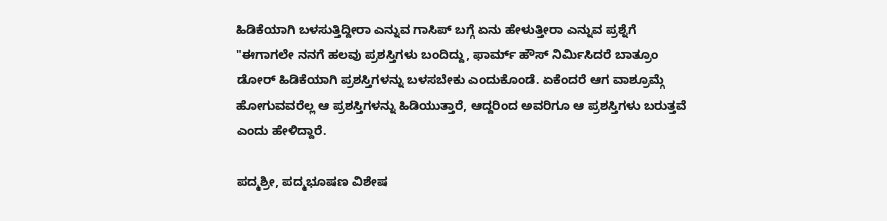ಹಿಡಿಕೆಯಾಗಿ ಬಳಸುತ್ತಿದ್ದೀರಾ ಎನ್ನುವ ಗಾಸಿಪ್ ಬಗ್ಗೆ ಏನು ಹೇಳುತ್ತೀರಾ ಎನ್ನುವ ಪ್ರಶ್ನೆಗೆ "ಈಗಾಗಲೇ ನನಗೆ ಹಲವು ಪ್ರಶಸ್ತಿಗಳು ಬಂದಿದ್ದು, ಫಾರ್ಮ್ ಹೌಸ್ ನಿರ್ಮಿಸಿದರೆ ಬಾತ್ರೂಂ ಡೋರ್ ಹಿಡಿಕೆಯಾಗಿ ಪ್ರಶಸ್ತಿಗಳನ್ನು ಬಳಸಬೇಕು ಎಂದುಕೊಂಡೆ. ಏಕೆಂದರೆ ಆಗ ವಾಶ್ರೂಮ್ಗೆ ಹೋಗುವವರೆಲ್ಲ ಆ ಪ್ರಶಸ್ತಿಗಳನ್ನು ಹಿಡಿಯುತ್ತಾರೆ, ಆದ್ದರಿಂದ ಅವರಿಗೂ ಆ ಪ್ರಶಸ್ತಿಗಳು ಬರುತ್ತವೆ ಎಂದು ಹೇಳಿದ್ದಾರೆ.

ಪದ್ಮಶ್ರೀ, ಪದ್ಮಭೂಷಣ ವಿಶೇಷ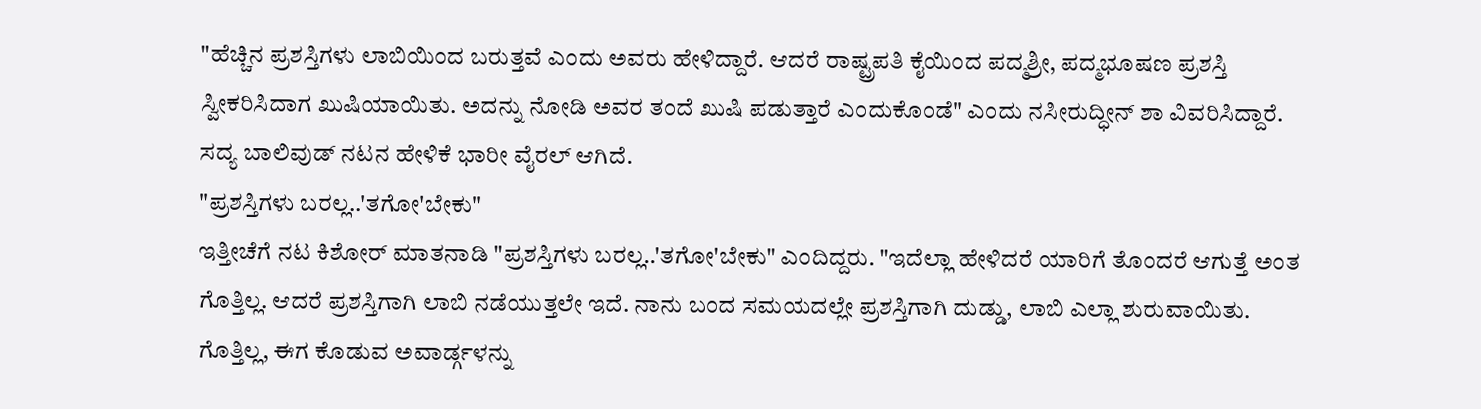"ಹೆಚ್ಚಿನ ಪ್ರಶಸ್ತಿಗಳು ಲಾಬಿಯಿಂದ ಬರುತ್ತವೆ ಎಂದು ಅವರು ಹೇಳಿದ್ದಾರೆ. ಆದರೆ ರಾಷ್ಟ್ರಪತಿ ಕೈಯಿಂದ ಪದ್ಮಶ್ರೀ, ಪದ್ಮಭೂಷಣ ಪ್ರಶಸ್ತಿ ಸ್ವೀಕರಿಸಿದಾಗ ಖುಷಿಯಾಯಿತು. ಅದನ್ನು ನೋಡಿ ಅವರ ತಂದೆ ಖುಷಿ ಪಡುತ್ತಾರೆ ಎಂದುಕೊಂಡೆ" ಎಂದು ನಸೀರುದ್ಧೀನ್ ಶಾ ವಿವರಿಸಿದ್ದಾರೆ. ಸದ್ಯ ಬಾಲಿವುಡ್ ನಟನ ಹೇಳಿಕೆ ಭಾರೀ ವೈರಲ್ ಆಗಿದೆ.
"ಪ್ರಶಸ್ತಿಗಳು ಬರಲ್ಲ..'ತಗೋ'ಬೇಕು"
ಇತ್ತೀಚೆಗೆ ನಟ ಕಿಶೋರ್ ಮಾತನಾಡಿ "ಪ್ರಶಸ್ತಿಗಳು ಬರಲ್ಲ..'ತಗೋ'ಬೇಕು" ಎಂದಿದ್ದರು. "ಇದೆಲ್ಲಾ ಹೇಳಿದರೆ ಯಾರಿಗೆ ತೊಂದರೆ ಆಗುತ್ತೆ ಅಂತ ಗೊತ್ತಿಲ್ಲ. ಆದರೆ ಪ್ರಶಸ್ತಿಗಾಗಿ ಲಾಬಿ ನಡೆಯುತ್ತಲೇ ಇದೆ. ನಾನು ಬಂದ ಸಮಯದಲ್ಲೇ ಪ್ರಶಸ್ತಿಗಾಗಿ ದುಡ್ಡು, ಲಾಬಿ ಎಲ್ಲಾ ಶುರುವಾಯಿತು. ಗೊತ್ತಿಲ್ಲ, ಈಗ ಕೊಡುವ ಅವಾರ್ಡ್ಗಳನ್ನು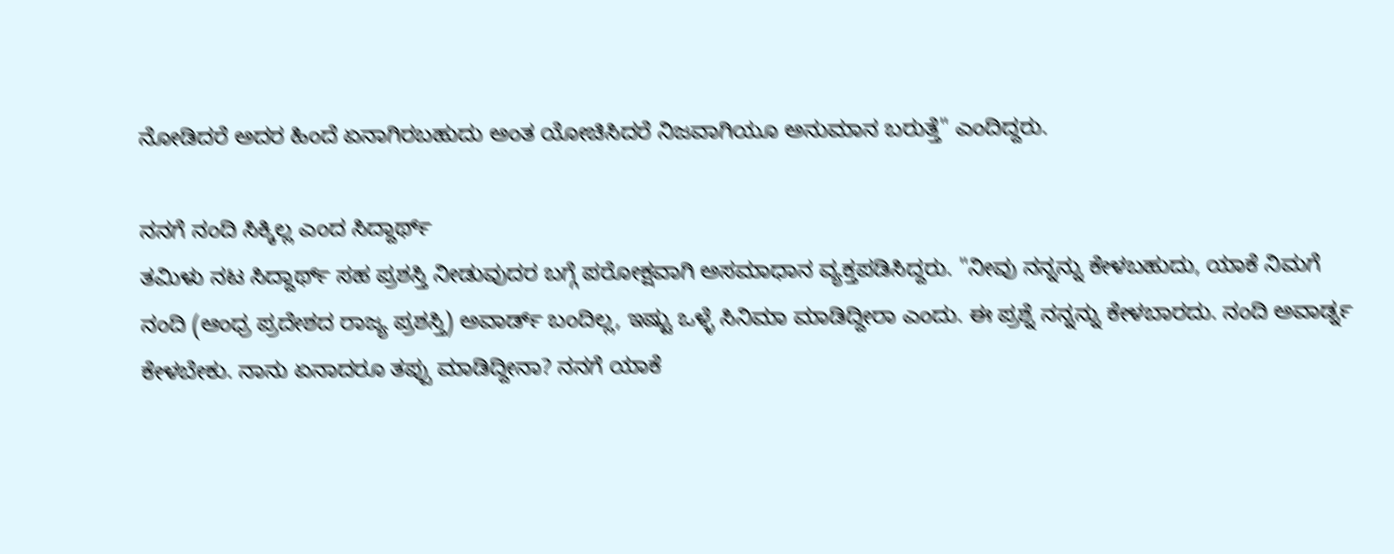ನೋಡಿದರೆ ಅದರ ಹಿಂದೆ ಏನಾಗಿರಬಹುದು ಅಂತ ಯೋಚಿಸಿದರೆ ನಿಜವಾಗಿಯೂ ಅನುಮಾನ ಬರುತ್ತೆ" ಎಂದಿದ್ದರು.

ನನಗೆ ನಂದಿ ಸಿಕ್ಕಿಲ್ಲ ಎಂದ ಸಿದ್ದಾರ್ಥ್
ತಮಿಳು ನಟ ಸಿದ್ದಾರ್ಥ್ ಸಹ ಪ್ರಶಸ್ತಿ ನೀಡುವುದರ ಬಗ್ಗೆ ಪರೋಕ್ಷವಾಗಿ ಅಸಮಾಧಾನ ವ್ಯಕ್ತಪಡಿಸಿದ್ದರು. "ನೀವು ನನ್ನನ್ನು ಕೇಳಬಹುದು, ಯಾಕೆ ನಿಮಗೆ ನಂದಿ (ಆಂಧ್ರ ಪ್ರದೇಶದ ರಾಜ್ಯ ಪ್ರಶಸ್ತಿ) ಅವಾರ್ಡ್ ಬಂದಿಲ್ಲ, ಇಷ್ಟು ಒಳ್ಳೆ ಸಿನಿಮಾ ಮಾಡಿದ್ದೀರಾ ಎಂದು. ಈ ಪ್ರಶ್ನೆ ನನ್ನನ್ನು ಕೇಳಬಾರದು. ನಂದಿ ಅವಾರ್ಡ್ನ ಕೇಳಬೇಕು. ನಾನು ಏನಾದರೂ ತಪ್ಪು ಮಾಡಿದ್ದೀನಾ? ನನಗೆ ಯಾಕೆ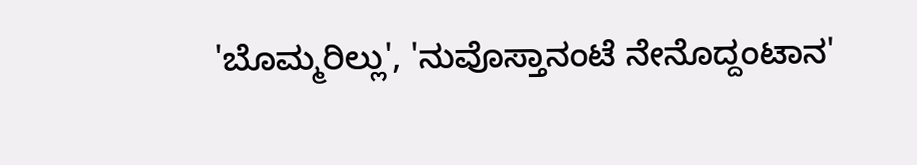'ಬೊಮ್ಮರಿಲ್ಲು', 'ನುವೊಸ್ತಾನಂಟೆ ನೇನೊದ್ದಂಟಾನ'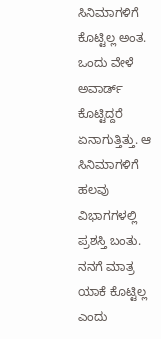ಸಿನಿಮಾಗಳಿಗೆ ಕೊಟ್ಟಿಲ್ಲ ಅಂತ. ಒಂದು ವೇಳೆ ಅವಾರ್ಡ್ ಕೊಟ್ಟಿದ್ದರೆ ಏನಾಗುತ್ತಿತ್ತು. ಆ ಸಿನಿಮಾಗಳಿಗೆ ಹಲವು ವಿಭಾಗಗಳಲ್ಲಿ ಪ್ರಶಸ್ತಿ ಬಂತು. ನನಗೆ ಮಾತ್ರ ಯಾಕೆ ಕೊಟ್ಟಿಲ್ಲ ಎಂದು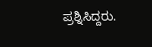ಪ್ರಶ್ನಿಸಿದ್ದರು.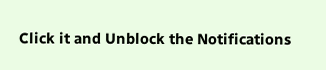Click it and Unblock the Notifications